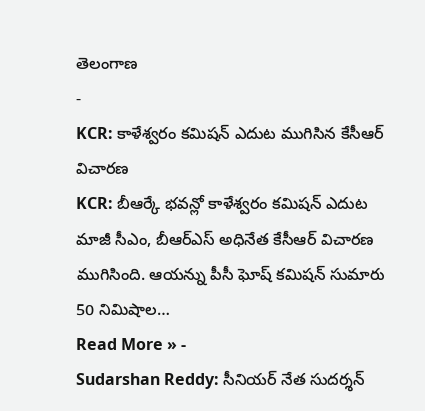తెలంగాణ
-
KCR: కాళేశ్వరం కమిషన్ ఎదుట ముగిసిన కేసీఆర్ విచారణ
KCR: బీఆర్కే భవన్లో కాళేశ్వరం కమిషన్ ఎదుట మాజీ సీఎం, బీఆర్ఎస్ అధినేత కేసీఆర్ విచారణ ముగిసింది. ఆయన్ను పీసీ ఘోష్ కమిషన్ సుమారు 50 నిమిషాల…
Read More » -
Sudarshan Reddy: సీనియర్ నేత సుదర్శన్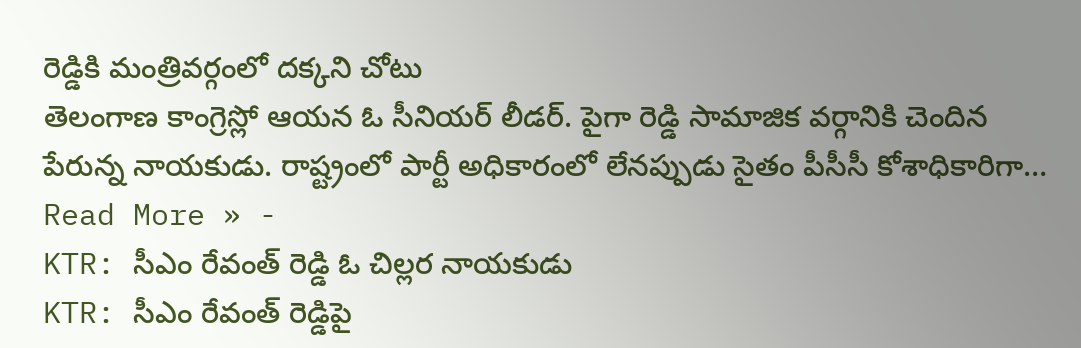రెడ్డికి మంత్రివర్గంలో దక్కని చోటు
తెలంగాణ కాంగ్రెస్లో ఆయన ఓ సీనియర్ లీడర్. పైగా రెడ్డి సామాజిక వర్గానికి చెందిన పేరున్న నాయకుడు. రాష్ట్రంలో పార్టీ అధికారంలో లేనప్పుడు సైతం పీసీసీ కోశాధికారిగా…
Read More » -
KTR: సీఎం రేవంత్ రెడ్డి ఓ చిల్లర నాయకుడు
KTR: సీఎం రేవంత్ రెడ్డిపై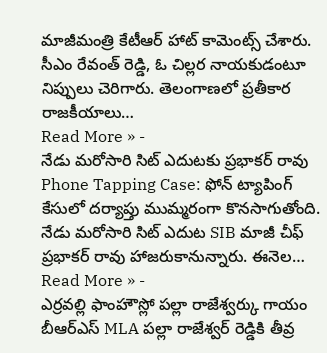మాజీమంత్రి కేటీఆర్ హాట్ కామెంట్స్ చేశారు. సీఎం రేవంత్ రెడ్డి, ఓ చిల్లర నాయకుడంటూ నిప్పులు చెరిగారు. తెలంగాణలో ప్రతీకార రాజకీయాలు…
Read More » -
నేడు మరోసారి సిట్ ఎదుటకు ప్రభాకర్ రావు
Phone Tapping Case: ఫోన్ ట్యాపింగ్ కేసులో దర్యాప్తు ముమ్మరంగా కొనసాగుతోంది. నేడు మరోసారి సిట్ ఎదుట SIB మాజీ చీఫ్ ప్రభాకర్ రావు హాజరుకానున్నారు. ఈనెల…
Read More » -
ఎర్రవల్లి ఫాంహౌస్లో పల్లా రాజేశ్వర్కు గాయం
బీఆర్ఎస్ MLA పల్లా రాజేశ్వర్ రెడ్డికి తీవ్ర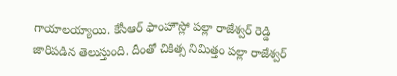గాయాలయ్యాయి. కేసీఆర్ ఫాంహౌస్లో పల్లా రాజేశ్వర్ రెడ్డి జారిపడిన తెలుస్తుంది. దీంతో చికిత్స నిమిత్తం పల్లా రాజేశ్వర్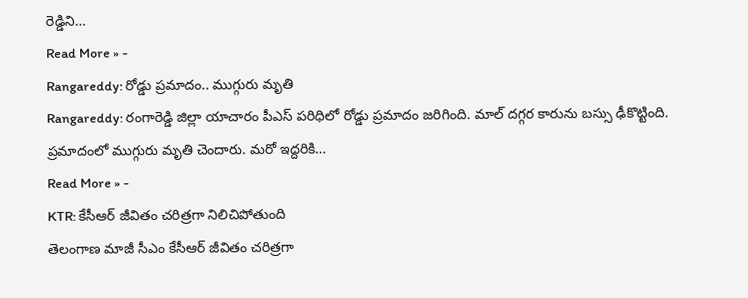రెడ్డిని…
Read More » -
Rangareddy: రోడ్డు ప్రమాదం.. ముగ్గురు మృతి
Rangareddy: రంగారెడ్డి జిల్లా యాచారం పీఎస్ పరిధిలో రోడ్డు ప్రమాదం జరిగింది. మాల్ దగ్గర కారును బస్సు ఢీకొట్టింది. ప్రమాదంలో ముగ్గురు మృతి చెందారు. మరో ఇద్దరికి…
Read More » -
KTR: కేసీఆర్ జీవితం చరిత్రగా నిలిచిపోతుంది
తెలంగాణ మాజీ సీఎం కేసీఆర్ జీవితం చరిత్రగా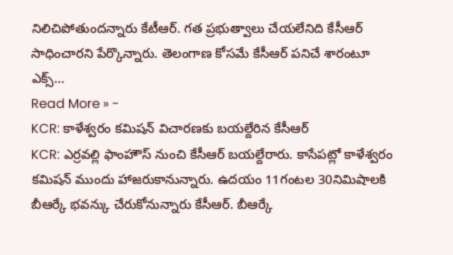నిలిచిపోతుందన్నారు కేటీఆర్. గత ప్రభుత్వాలు చేయలేనిది కేసీఆర్ సాధించారని పేర్కొన్నారు. తెలంగాణ కోసమే కేసీఆర్ పనిచే శారంటూ ఎక్స్…
Read More » -
KCR: కాళేశ్వరం కమిషన్ విచారణకు బయల్దేరిన కేసీఆర్
KCR: ఎర్రవల్లి ఫాంహౌస్ నుంచి కేసీఆర్ బయల్దేరారు. కాసేపట్లో కాళేశ్వరం కమిషన్ ముందు హాజరుకానున్నారు. ఉదయం 11గంటల 30నిమిషాలకి బీఆర్కే భవన్కు చేరుకోనున్నారు కేసీఆర్. బీఆర్కే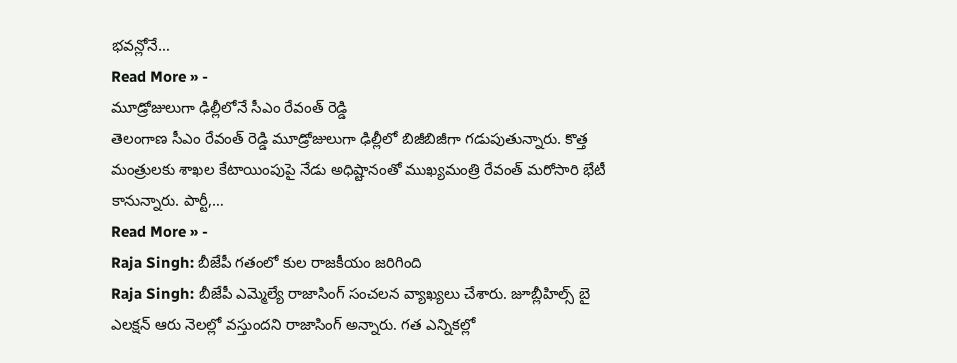భవన్లోనే…
Read More » -
మూడ్రోజులుగా ఢిల్లీలోనే సీఎం రేవంత్ రెడ్డి
తెలంగాణ సీఎం రేవంత్ రెడ్డి మూడ్రోజులుగా ఢిల్లీలో బిజీబిజీగా గడుపుతున్నారు. కొత్త మంత్రులకు శాఖల కేటాయింపుపై నేడు అధిష్టానంతో ముఖ్యమంత్రి రేవంత్ మరోసారి భేటీ కానున్నారు. పార్టీ,…
Read More » -
Raja Singh: బీజేపీ గతంలో కుల రాజకీయం జరిగింది
Raja Singh: బీజేపీ ఎమ్మెల్యే రాజాసింగ్ సంచలన వ్యాఖ్యలు చేశారు. జూబ్లీహిల్స్ బై ఎలక్షన్ ఆరు నెలల్లో వస్తుందని రాజాసింగ్ అన్నారు. గత ఎన్నికల్లో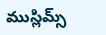ముస్లిమ్స్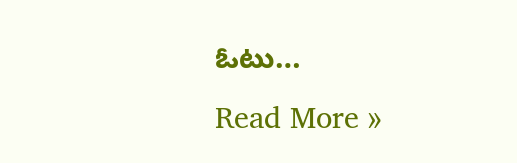ఓటు…
Read More »